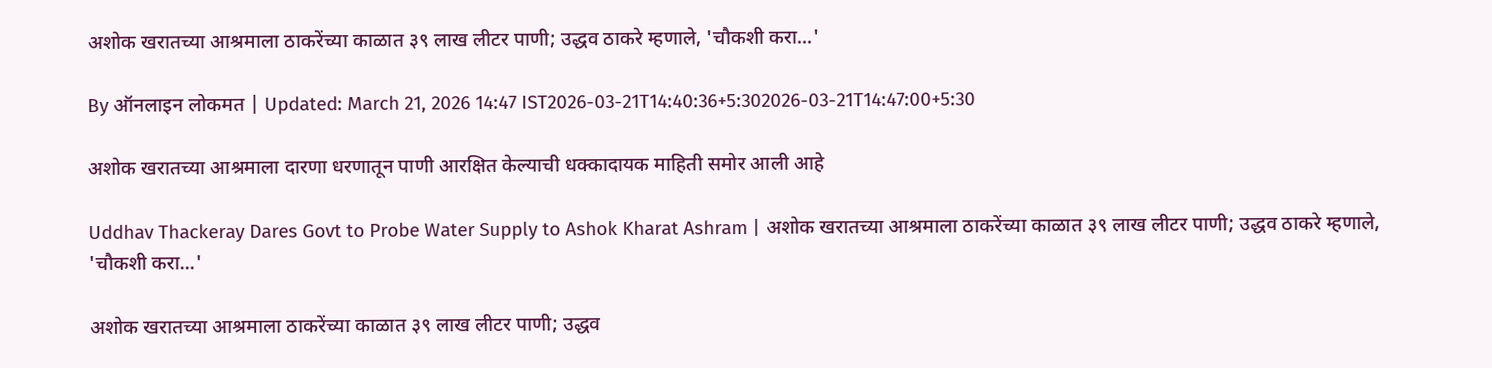अशोक खरातच्या आश्रमाला ठाकरेंच्या काळात ३९ लाख लीटर पाणी; उद्धव ठाकरे म्हणाले, 'चौकशी करा...'

By ऑनलाइन लोकमत | Updated: March 21, 2026 14:47 IST2026-03-21T14:40:36+5:302026-03-21T14:47:00+5:30

अशोक खरातच्या आश्रमाला दारणा धरणातून पाणी आरक्षित केल्याची धक्कादायक माहिती समोर आली आहे

Uddhav Thackeray Dares Govt to Probe Water Supply to Ashok Kharat Ashram | अशोक खरातच्या आश्रमाला ठाकरेंच्या काळात ३९ लाख लीटर पाणी; उद्धव ठाकरे म्हणाले, 'चौकशी करा...'

अशोक खरातच्या आश्रमाला ठाकरेंच्या काळात ३९ लाख लीटर पाणी; उद्धव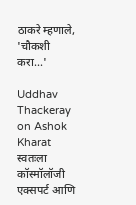ठाकरे म्हणाले, 'चौकशी करा...'

Uddhav Thackeray on Ashok Kharat स्वतःला कॉस्मॉलॉजी एक्सपर्ट आणि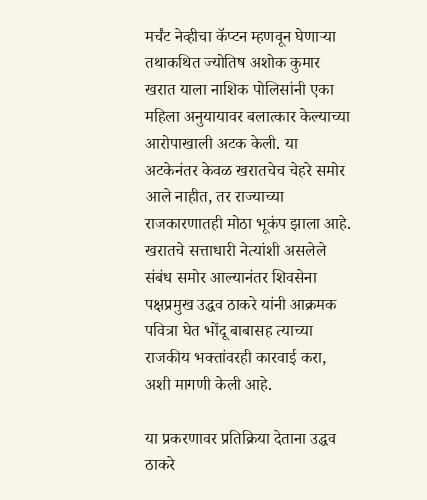मर्चंट नेव्हीचा कॅप्टन म्हणवून घेणाऱ्या तथाकथित ज्योतिष अशोक कुमार खरात याला नाशिक पोलिसांनी एका महिला अनुयायावर बलात्कार केल्याच्या आरोपाखाली अटक केली. या अटकेनंतर केवळ खरातचेच चेहरे समोर आले नाहीत, तर राज्याच्या राजकारणातही मोठा भूकंप झाला आहे. खरातचे सत्ताधारी नेत्यांशी असलेले संबंध समोर आल्यानंतर शिवसेना पक्षप्रमुख उद्धव ठाकरे यांनी आक्रमक पवित्रा घेत भोंदू बाबासह त्याच्या राजकीय भक्तांवरही कारवाई करा, अशी मागणी केली आहे.

या प्रकरणावर प्रतिक्रिया देताना उद्धव ठाकरे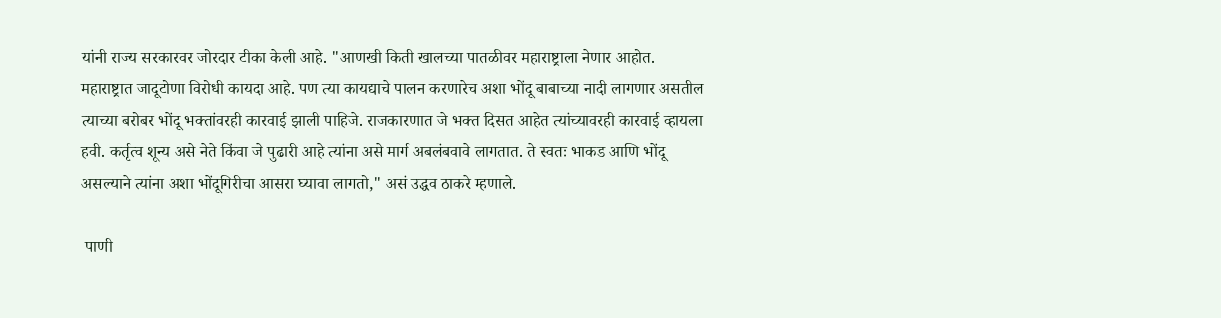यांनी राज्य सरकारवर जोरदार टीका केली आहे. "आणखी किती खालच्या पातळीवर महाराष्ट्राला नेणार आहोत. महाराष्ट्रात जादूटोणा विरोधी कायदा आहे. पण त्या कायद्याचे पालन करणारेच अशा भोंदू बाबाच्या नादी लागणार असतील त्याच्या बरोबर भोंदू भक्तांवरही कारवाई झाली पाहिजे. राजकारणात जे भक्त दिसत आहेत त्यांच्यावरही कारवाई व्हायला हवी. कर्तृत्व शून्य असे नेते किंवा जे पुढारी आहे त्यांना असे मार्ग अबलंबवावे लागतात. ते स्वतः भाकड आणि भोंदू असल्याने त्यांना अशा भोंदूगिरीचा आसरा घ्यावा लागतो," असं उद्धव ठाकरे म्हणाले.

 पाणी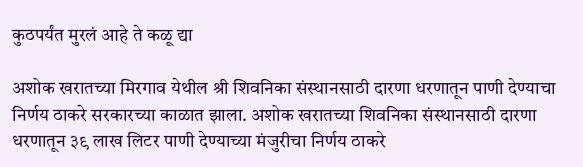कुठपर्यंत मुरलं आहे ते कळू द्या

अशोक खरातच्या मिरगाव येथील श्री शिवनिका संस्थानसाठी दारणा धरणातून पाणी देण्याचा निर्णय ठाकरे सरकारच्या काळात झाला. अशोक खरातच्या शिवनिका संस्थानसाठी दारणा धरणातून ३९ लाख लिटर पाणी देण्याच्या मंजुरीचा निर्णय ठाकरे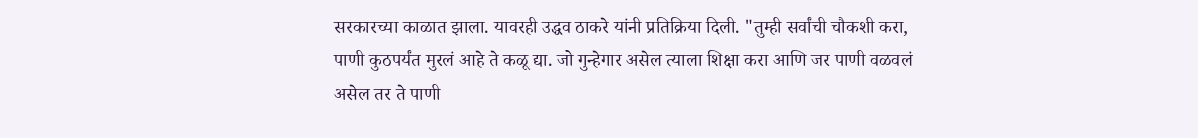सरकारच्या काळात झाला. यावरही उद्धव ठाकरे यांनी प्रतिक्रिया दिली. "तुम्ही सर्वांची चौकशी करा, पाणी कुठपर्यंत मुरलं आहे ते कळू द्या. जो गुन्हेगार असेल त्याला शिक्षा करा आणि जर पाणी वळवलं असेल तर ते पाणी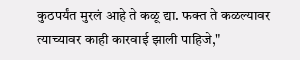कुठपर्यंत मुरलं आहे ते कळू द्या. फक्त ते कळल्यावर त्याच्यावर काही कारवाई झाली पाहिजे,"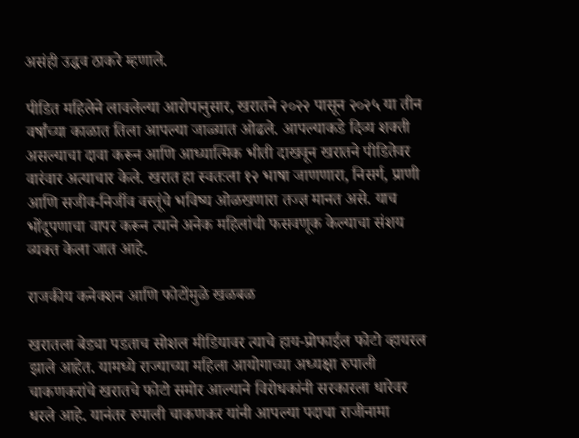असंही उद्धव ठाकरे म्हणाले.

पीडित महिलेने लावलेल्या आरोपानुसार, खरातने २०२२ पासून २०२५ या तीन वर्षांच्या काळात तिला आपल्या जाळ्यात ओढले. आपल्याकडे दिव्य शक्ती असल्याचा दावा करून आणि आध्यात्मिक भीती दाखवून खरातने पीडितेवर वारंवार अत्याचार केले. खरात हा स्वतःला १२ भाषा जाणणारा, निसर्ग, प्राणी आणि सजीव-निर्जीव वस्तूंचे भविष्य ओळखणारा तज्ज्ञ मानत असे. याच भोंदूपणाचा वापर करून त्याने अनेक महिलांची फसवणूक केल्याचा संशय व्यक्त केला जात आहे.

राजकीय कनेक्शन आणि फोटोंमुळे खळबळ

खरातला बेड्या पडताच सोशल मीडियावर त्याचे हाय-प्रोफाईल फोटो व्हायरल झाले आहेत. यामध्ये राज्याच्या महिला आयोगाच्या अध्यक्षा रुपाली चाकणकरांचे खरातचे फोटो समोर आल्याने विरोधकांनी सरकारला धारेवर धरले आहे. यानंतर रुपाली चाकणकर यांनी आपल्या पदाचा राजीनामा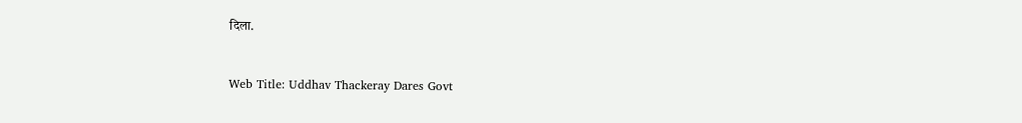दिला.


Web Title: Uddhav Thackeray Dares Govt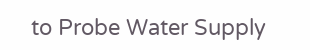to Probe Water Supply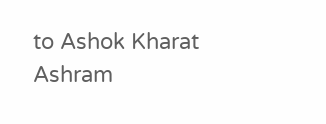to Ashok Kharat Ashram